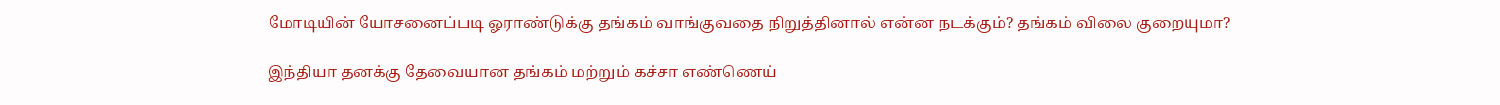மோடியின் யோசனைப்படி ஓராண்டுக்கு தங்கம் வாங்குவதை நிறுத்தினால் என்ன நடக்கும்? தங்கம் விலை குறையுமா?

இந்தியா தனக்கு தேவையான தங்கம் மற்றும் கச்சா எண்ணெய்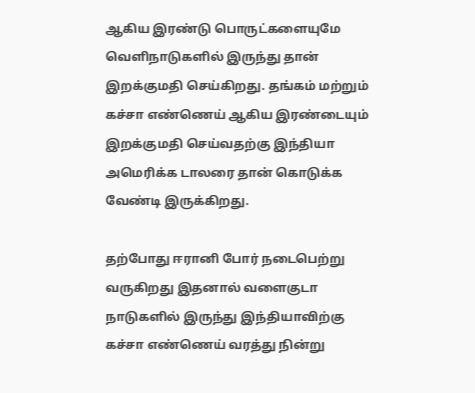ஆகிய இரண்டு பொருட்களையுமே வெளிநாடுகளில் இருந்து தான் இறக்குமதி செய்கிறது. தங்கம் மற்றும் கச்சா எண்ணெய் ஆகிய இரண்டையும் இறக்குமதி செய்வதற்கு இந்தியா அமெரிக்க டாலரை தான் கொடுக்க வேண்டி இருக்கிறது.

தற்போது ஈரானி போர் நடைபெற்று வருகிறது இதனால் வளைகுடா நாடுகளில் இருந்து இந்தியாவிற்கு கச்சா எண்ணெய் வரத்து நின்று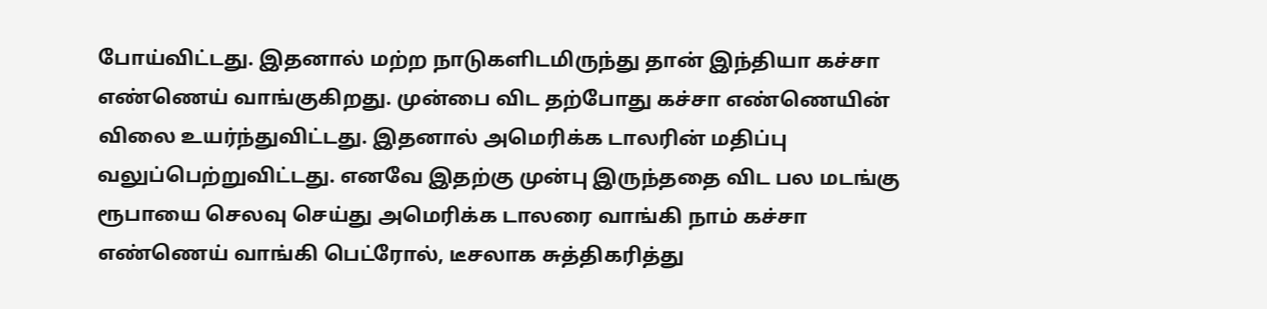போய்விட்டது. இதனால் மற்ற நாடுகளிடமிருந்து தான் இந்தியா கச்சா எண்ணெய் வாங்குகிறது. முன்பை விட தற்போது கச்சா எண்ணெயின் விலை உயர்ந்துவிட்டது. இதனால் அமெரிக்க டாலரின் மதிப்பு வலுப்பெற்றுவிட்டது. எனவே இதற்கு முன்பு இருந்ததை விட பல மடங்கு ரூபாயை செலவு செய்து அமெரிக்க டாலரை வாங்கி நாம் கச்சா எண்ணெய் வாங்கி பெட்ரோல், டீசலாக சுத்திகரித்து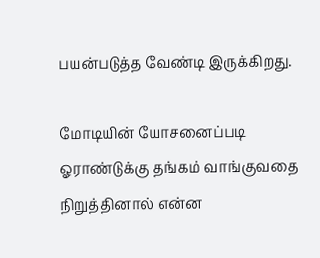பயன்படுத்த வேண்டி இருக்கிறது.

மோடியின் யோசனைப்படி ஓராண்டுக்கு தங்கம் வாங்குவதை நிறுத்தினால் என்ன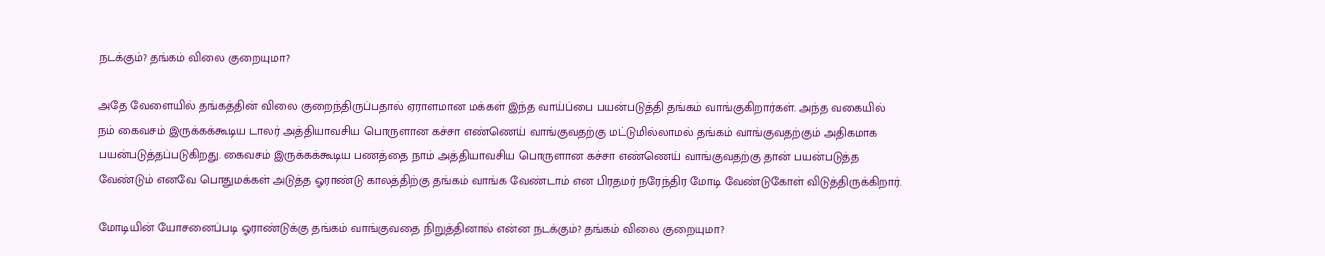நடக்கும்? தங்கம் விலை குறையுமா?

அதே வேளையில் தங்கத்தின் விலை குறைந்திருப்பதால் ஏராளமான மக்கள் இந்த வாய்ப்பை பயன்படுத்தி தங்கம் வாங்குகிறார்கள். அந்த வகையில் நம் கைவசம் இருக்கக்கூடிய டாலர் அத்தியாவசிய பொருளான கச்சா எண்ணெய் வாங்குவதற்கு மட்டுமில்லாமல் தங்கம் வாங்குவதற்கும் அதிகமாக பயன்படுத்தப்படுகிறது. கைவசம் இருக்கக்கூடிய பணத்தை நாம் அத்தியாவசிய பொருளான கச்சா எண்ணெய் வாங்குவதற்கு தான் பயன்படுத்த வேண்டும் எனவே பொதுமக்கள் அடுத்த ஓராண்டு காலத்திற்கு தங்கம் வாங்க வேண்டாம் என பிரதமர் நரேந்திர மோடி வேண்டுகோள் விடுத்திருக்கிறார்.

மோடியின் யோசனைப்படி ஓராண்டுக்கு தங்கம் வாங்குவதை நிறுத்தினால் என்ன நடக்கும்? தங்கம் விலை குறையுமா?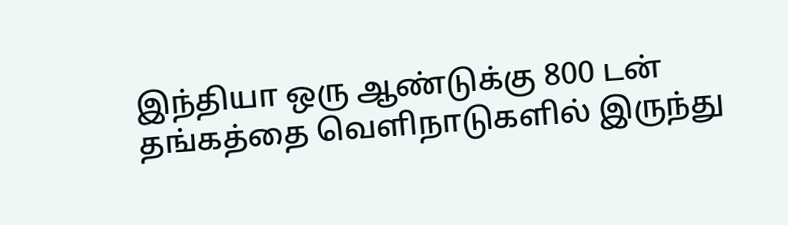இந்தியா ஒரு ஆண்டுக்கு 800 டன் தங்கத்தை வெளிநாடுகளில் இருந்து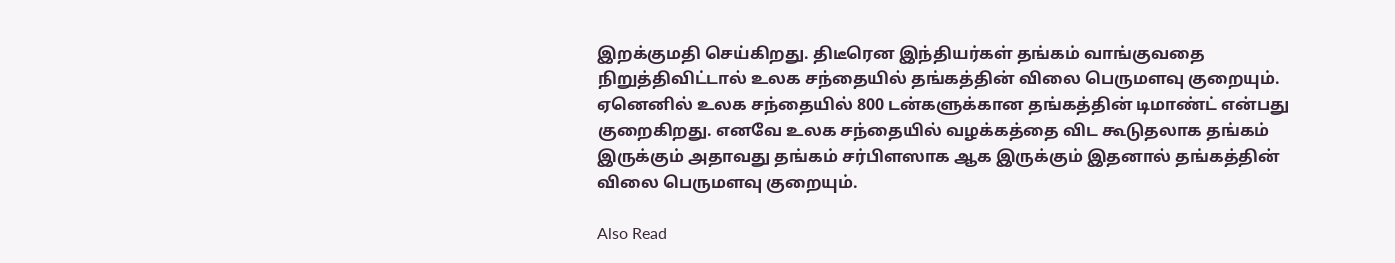இறக்குமதி செய்கிறது. திடீரென இந்தியர்கள் தங்கம் வாங்குவதை நிறுத்திவிட்டால் உலக சந்தையில் தங்கத்தின் விலை பெருமளவு குறையும். ஏனெனில் உலக சந்தையில் 800 டன்களுக்கான தங்கத்தின் டிமாண்ட் என்பது குறைகிறது. எனவே உலக சந்தையில் வழக்கத்தை விட கூடுதலாக தங்கம் இருக்கும் அதாவது தங்கம் சர்பிளஸாக ஆக இருக்கும் இதனால் தங்கத்தின் விலை பெருமளவு குறையும்.

Also Read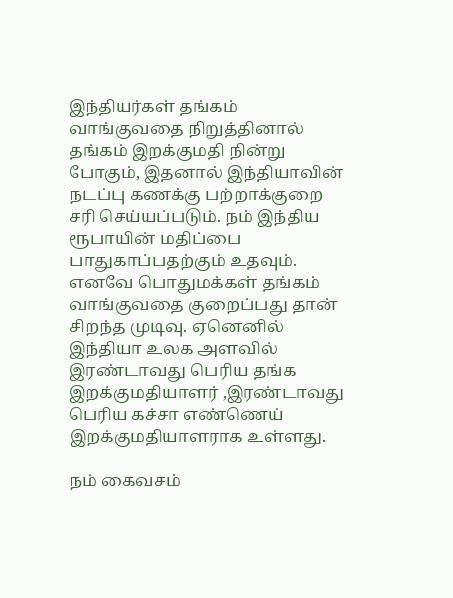இந்தியர்கள் தங்கம் வாங்குவதை நிறுத்தினால் தங்கம் இறக்குமதி நின்று போகும், இதனால் இந்தியாவின் நடப்பு கணக்கு பற்றாக்குறை சரி செய்யப்படும். நம் இந்திய ரூபாயின் மதிப்பை பாதுகாப்பதற்கும் உதவும். எனவே பொதுமக்கள் தங்கம் வாங்குவதை குறைப்பது தான் சிறந்த முடிவு. ஏனெனில் இந்தியா உலக அளவில் இரண்டாவது பெரிய தங்க இறக்குமதியாளர் ,இரண்டாவது பெரிய கச்சா எண்ணெய் இறக்குமதியாளராக உள்ளது.

நம் கைவசம்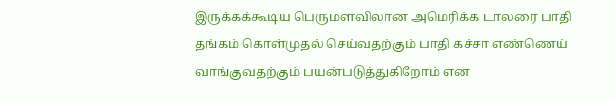இருக்கக்கூடிய பெருமளவிலான அமெரிக்க டாலரை பாதி தங்கம் கொள்முதல் செய்வதற்கும் பாதி கச்சா எண்ணெய் வாங்குவதற்கும் பயன்படுத்துகிறோம் என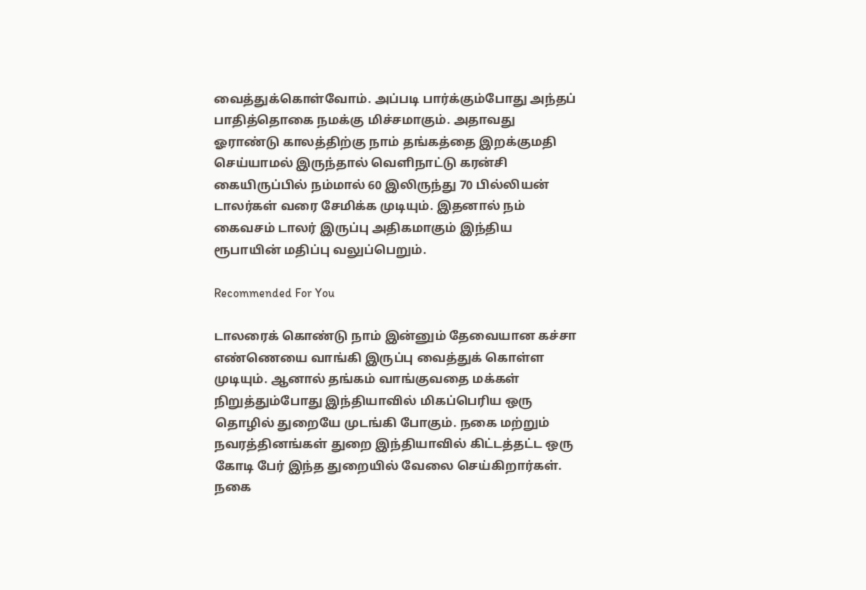வைத்துக்கொள்வோம். அப்படி பார்க்கும்போது அந்தப் பாதித்தொகை நமக்கு மிச்சமாகும். அதாவது ஓராண்டு காலத்திற்கு நாம் தங்கத்தை இறக்குமதி செய்யாமல் இருந்தால் வெளிநாட்டு கரன்சி கையிருப்பில் நம்மால் 60 இலிருந்து 70 பில்லியன் டாலர்கள் வரை சேமிக்க முடியும். இதனால் நம் கைவசம் டாலர் இருப்பு அதிகமாகும் இந்திய ரூபாயின் மதிப்பு வலுப்பெறும்.

Recommended For You

டாலரைக் கொண்டு நாம் இன்னும் தேவையான கச்சா எண்ணெயை வாங்கி இருப்பு வைத்துக் கொள்ள முடியும். ஆனால் தங்கம் வாங்குவதை மக்கள் நிறுத்தும்போது இந்தியாவில் மிகப்பெரிய ஒரு தொழில் துறையே முடங்கி போகும். நகை மற்றும் நவரத்தினங்கள் துறை இந்தியாவில் கிட்டத்தட்ட ஒரு கோடி பேர் இந்த துறையில் வேலை செய்கிறார்கள். நகை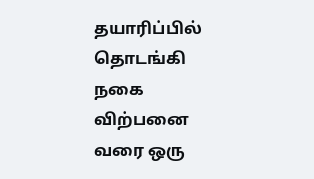தயாரிப்பில் தொடங்கி நகை விற்பனை வரை ஒரு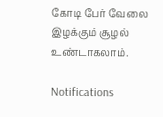கோடி பேர் வேலை இழக்கும் சூழல் உண்டாகலாம்.

Notifications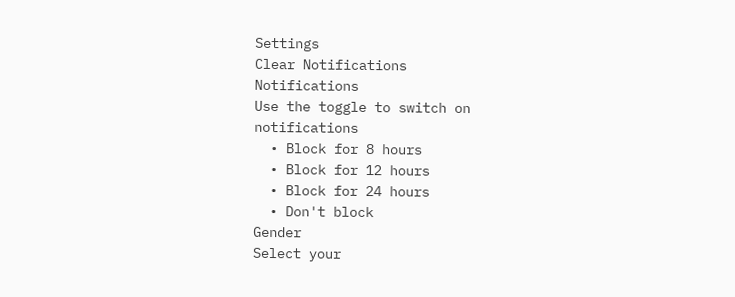Settings
Clear Notifications
Notifications
Use the toggle to switch on notifications
  • Block for 8 hours
  • Block for 12 hours
  • Block for 24 hours
  • Don't block
Gender
Select your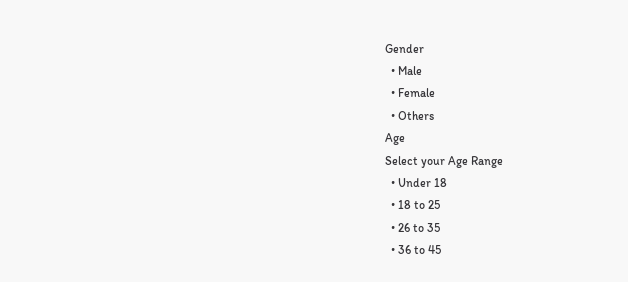Gender
  • Male
  • Female
  • Others
Age
Select your Age Range
  • Under 18
  • 18 to 25
  • 26 to 35
  • 36 to 45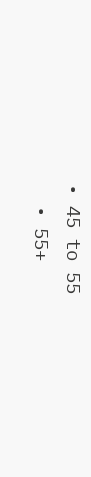• 45 to 55
  • 55+